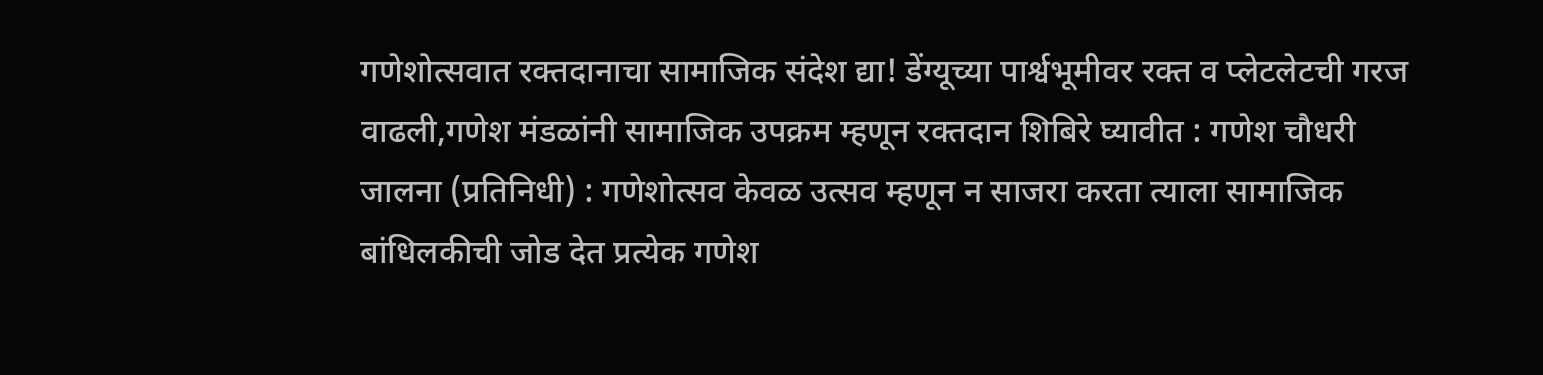गणेशोत्सवात रक्तदानाचा सामाजिक संदेश द्या! डेंग्यूच्या पार्श्वभूमीवर रक्त व प्लेटलेटची गरज वाढली,गणेश मंडळांनी सामाजिक उपक्रम म्हणून रक्तदान शिबिरे घ्यावीत : गणेश चौधरी
जालना (प्रतिनिधी) : गणेशोत्सव केवळ उत्सव म्हणून न साजरा करता त्याला सामाजिक बांधिलकीची जोड देत प्रत्येक गणेश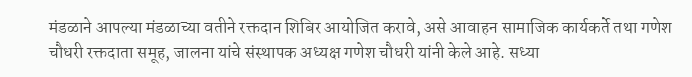मंडळाने आपल्या मंडळाच्या वतीने रक्तदान शिबिर आयोजित करावे, असे आवाहन सामाजिक कार्यकर्ते तथा गणेश चौधरी रक्तदाता समूह, जालना यांचे संस्थापक अध्यक्ष गणेश चौधरी यांनी केले आहे. सध्या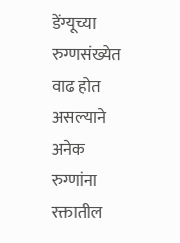डेंग्यूच्या रुग्णसंख्येत वाढ होत असल्याने अनेक रुग्णांना रक्तातील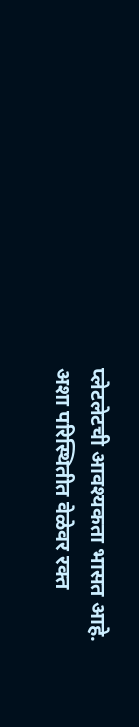प्लेटलेटची आवश्यकता भासत आहे. अशा परिस्थितीत वेळेवर रक्त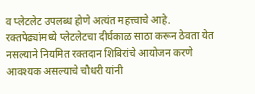व प्लेटलेट उपलब्ध होणे अत्यंत महत्त्वाचे आहे. रक्तपेढ्यांमध्ये प्लेटलेटचा दीर्घकाळ साठा करून ठेवता येत नसल्याने नियमित रक्तदान शिबिरांचे आयोजन करणे आवश्यक असल्याचे चौधरी यांनी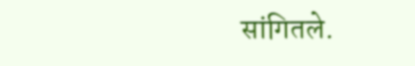सांगितले.